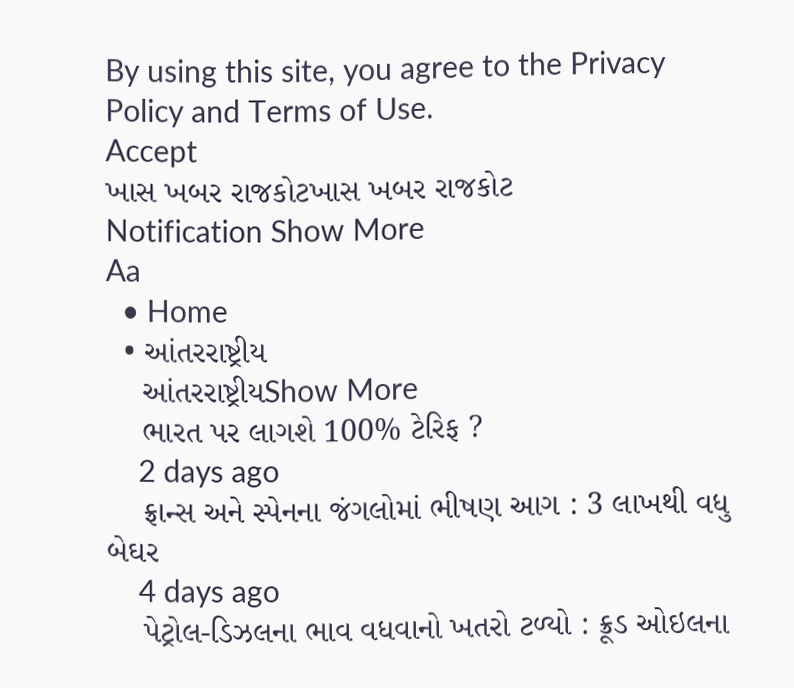By using this site, you agree to the Privacy Policy and Terms of Use.
Accept
ખાસ ખબર રાજકોટખાસ ખબર રાજકોટ
Notification Show More
Aa
  • Home
  • આંતરરાષ્ટ્રીય
    આંતરરાષ્ટ્રીયShow More
    ભારત પર લાગશે 100% ટેરિફ ?
    2 days ago
    ફ્રાન્સ અને સ્પેનના જંગલોમાં ભીષણ આગ : 3 લાખથી વધુ બેઘર
    4 days ago
    પેટ્રોલ-ડિઝલના ભાવ વધવાનો ખતરો ટળ્યો : ક્રૂડ ઓઇલના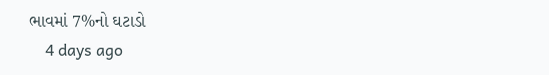ભાવમાં 7%નો ઘટાડો
    4 days ago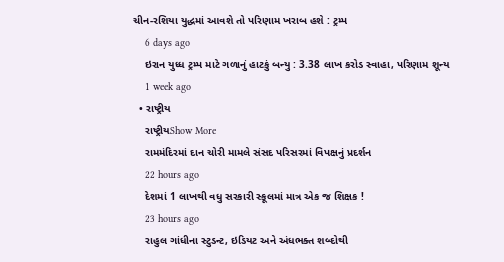ચીન-રશિયા યુદ્ધમાં આવશે તો પરિણામ ખરાબ હશે : ટ્રમ્પ
    6 days ago
    ઇરાન યુધ્ધ ટ્રમ્પ માટે ગળાનું હાટકું બન્યુ : 3.38 લાખ કરોડ સ્વાહા, પરિણામ શૂન્ય
    1 week ago
  • રાષ્ટ્રીય
    રાષ્ટ્રીયShow More
    રામમંદિરમાં દાન ચોરી મામલે સંસદ પરિસરમાં વિપક્ષનું પ્રદર્શન
    22 hours ago
    દેશમાં 1 લાખથી વધુ સરકારી સ્કૂલમાં માત્ર એક જ શિક્ષક !
    23 hours ago
    રાહુલ ગાંધીના સ્ટુડન્ટ, ઇડિયટ અને અંધભક્ત શબ્દોથી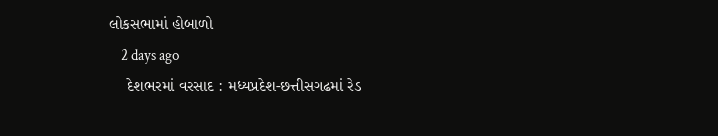લોકસભામાં હોબાળો
    2 days ago
    દેશભરમાં વરસાદ : મધ્યપ્રદેશ-છત્તીસગઢમાં રેડ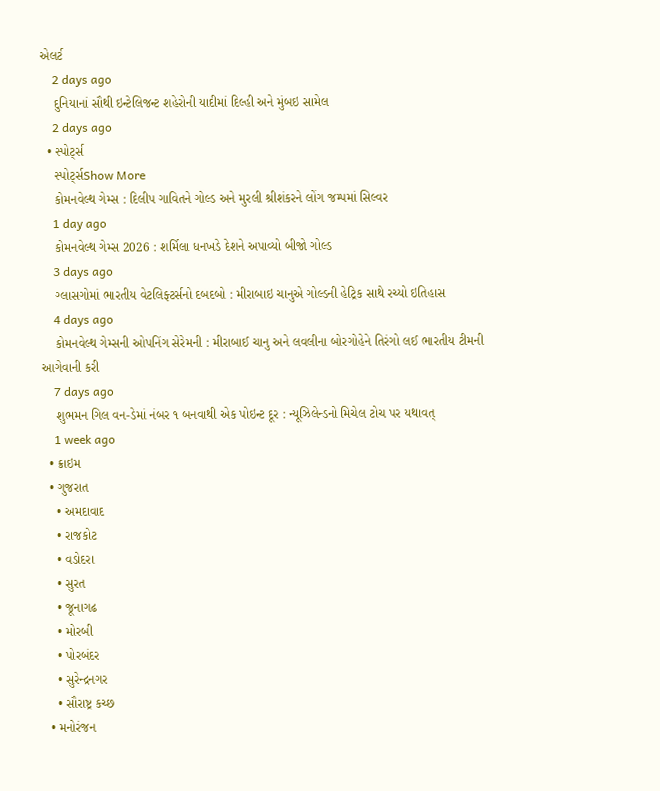એલર્ટ
    2 days ago
    દુનિયાનાં સૌથી ઇન્ટેલિજન્ટ શહેરોની યાદીમાં દિલ્હી અને મુંબઇ સામેલ
    2 days ago
  • સ્પોર્ટ્સ
    સ્પોર્ટ્સShow More
    કોમનવેલ્થ ગેમ્સ : દિલીપ ગાવિતને ગોલ્ડ અને મુરલી શ્રીશંકરને લોંગ જમ્પમાં સિલ્વર
    1 day ago
    કોમનવેલ્થ ગેમ્સ 2026 : શર્મિલા ધનખડે દેશને અપાવ્યો બીજો ગોલ્ડ
    3 days ago
    ગ્લાસગોમાં ભારતીય વેટલિફ્ટર્સનો દબદબો : મીરાબાઇ ચાનુએ ગોલ્ડની હેટ્રિક સાથે રચ્યો ઇતિહાસ
    4 days ago
    કોમનવેલ્થ ગેમ્સની ઓપનિંગ સેરેમની : મીરાબાઈ ચાનુ અને લવલીના બોરગોહેને તિરંગો લઈ ભારતીય ટીમની આગેવાની કરી
    7 days ago
    શુભમન ગિલ વન-ડેમાં નંબર ૧ બનવાથી એક પોઇન્ટ દૂર : ન્યૂઝિલેન્ડનો મિચેલ ટોચ પર યથાવત્
    1 week ago
  • ક્રાઇમ
  • ગુજરાત
    • અમદાવાદ
    • રાજકોટ
    • વડોદરા
    • સુરત
    • જૂનાગઢ
    • મોરબી
    • પોરબંદર
    • સુરેન્દ્રનગર
    • સૌરાષ્ટ્ર કચ્છ
  • મનોરંજન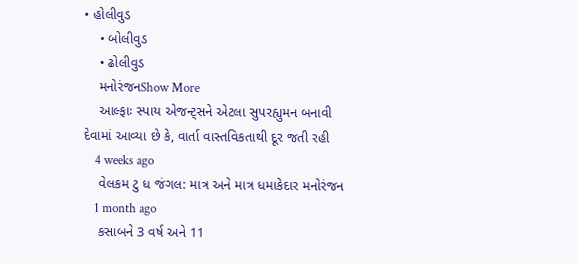• હોલીવુડ
    • બોલીવુડ
    • ઢોલીવુડ
    મનોરંજનShow More
    આલ્ફાઃ સ્પાય એજન્ટ્સને એટલા સુપરહ્યુમન બનાવી દેવામાં આવ્યા છે કે, વાર્તા વાસ્તવિકતાથી દૂર જતી રહી
    4 weeks ago
    વેલકમ ટુ ધ જંગલ: માત્ર અને માત્ર ધમાકેદાર મનોરંજન
    1 month ago
    કસાબને 3 વર્ષ અને 11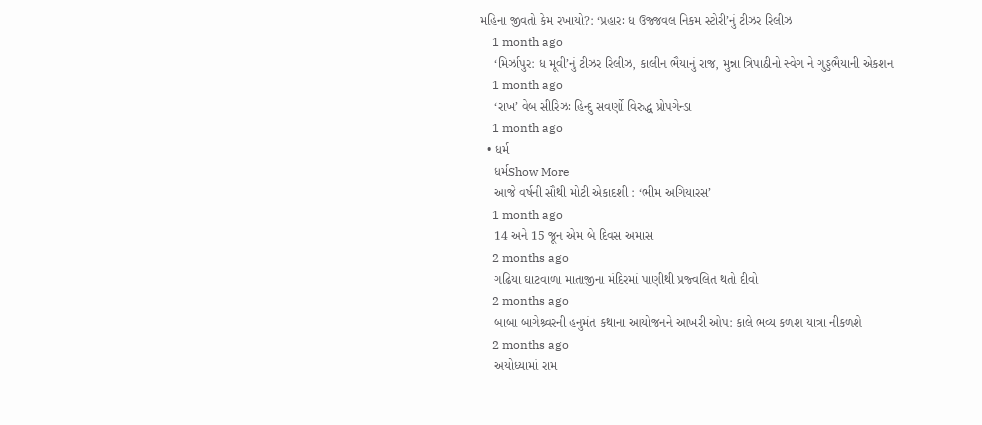મહિના જીવતો કેમ રખાયો?: ‘પ્રહારઃ ધ ઉજ્જવલ નિકમ સ્ટોરી’નું ટીઝર રિલીઝ
    1 month ago
    ‘મિર્ઝાપુર: ધ મૂવી’નું ટીઝર રિલીઝ, કાલીન ભૈયાનું રાજ, મુન્ના ત્રિપાઠીનો સ્વેગ ને ગુડ્ડભૈયાની એકશન
    1 month ago
    ‘રાખ’ વેબ સીરિઝઃ હિન્દુ સવર્ણો વિરુદ્ધ પ્રોપગેન્ડા
    1 month ago
  • ધર્મ
    ધર્મShow More
    આજે વર્ષની સૌથી મોટી એકાદશી : ‘ભીમ અગિયારસ’
    1 month ago
    14 અને 15 જૂન એમ બે દિવસ અમાસ
    2 months ago
    ગઢિયા ઘાટવાળા માતાજીના મંદિરમાં પાણીથી પ્રજ્વલિત થતો દીવો
    2 months ago
    બાબા બાગેશ્ર્વરની હનુમંત કથાના આયોજનને આખરી ઓપ: કાલે ભવ્ય કળશ યાત્રા નીકળશે
    2 months ago
    અયોધ્યામાં રામ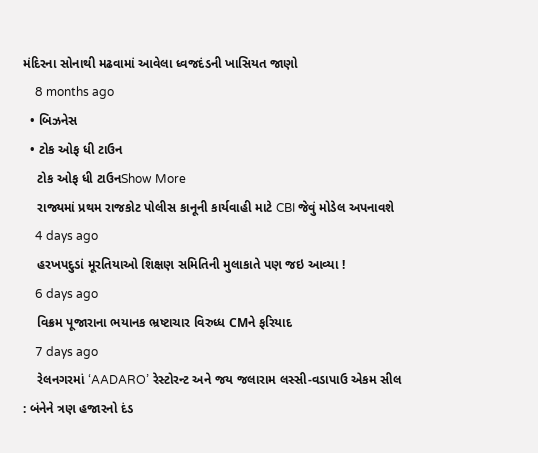મંદિરના સોનાથી મઢવામાં આવેલા ધ્વજદંડની ખાસિયત જાણો
    8 months ago
  • બિઝનેસ
  • ટોક ઓફ ધી ટાઉન
    ટોક ઓફ ધી ટાઉનShow More
    રાજ્યમાં પ્રથમ રાજકોટ પોલીસ કાનૂની કાર્યવાહી માટે CBI જેવું મોડેલ અપનાવશે
    4 days ago
    હરખપદુડાં મૂરતિયાઓ શિક્ષણ સમિતિની મુલાકાતે પણ જઇ આવ્યા !
    6 days ago
    વિક્રમ પૂજારાના ભયાનક ભ્રષ્ટાચાર વિરુધ્ધ CMને ફરિયાદ
    7 days ago
    રેલનગરમાં ‘AADARO’ રેસ્ટોરન્ટ અને જય જલારામ લસ્સી-વડાપાઉ એકમ સીલ : બંનેને ત્રણ હજારનો દંડ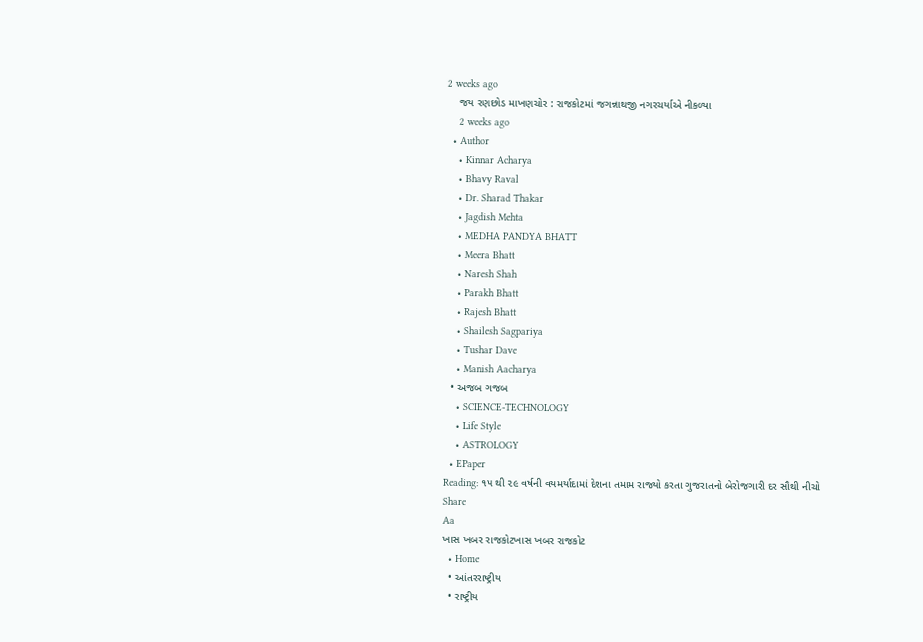2 weeks ago
    જય રણછોડ માખણચોર : રાજકોટમાં જગન્નાથજી નગરચર્યાએ નીકળ્યા
    2 weeks ago
  • Author
    • Kinnar Acharya
    • Bhavy Raval
    • Dr. Sharad Thakar
    • Jagdish Mehta
    • MEDHA PANDYA BHATT
    • Meera Bhatt
    • Naresh Shah
    • Parakh Bhatt
    • Rajesh Bhatt
    • Shailesh Sagpariya
    • Tushar Dave
    • Manish Aacharya
  • અજબ ગજબ
    • SCIENCE-TECHNOLOGY
    • Life Style
    • ASTROLOGY
  • EPaper
Reading: ૧૫ થી ૨૯ વર્ષની વયમર્યાદામાં દેશના તમામ રાજ્યો કરતા ગુજરાતનો બેરોજગારી દર સૌથી નીચો
Share
Aa
ખાસ ખબર રાજકોટખાસ ખબર રાજકોટ
  • Home
  • આંતરરાષ્ટ્રીય
  • રાષ્ટ્રીય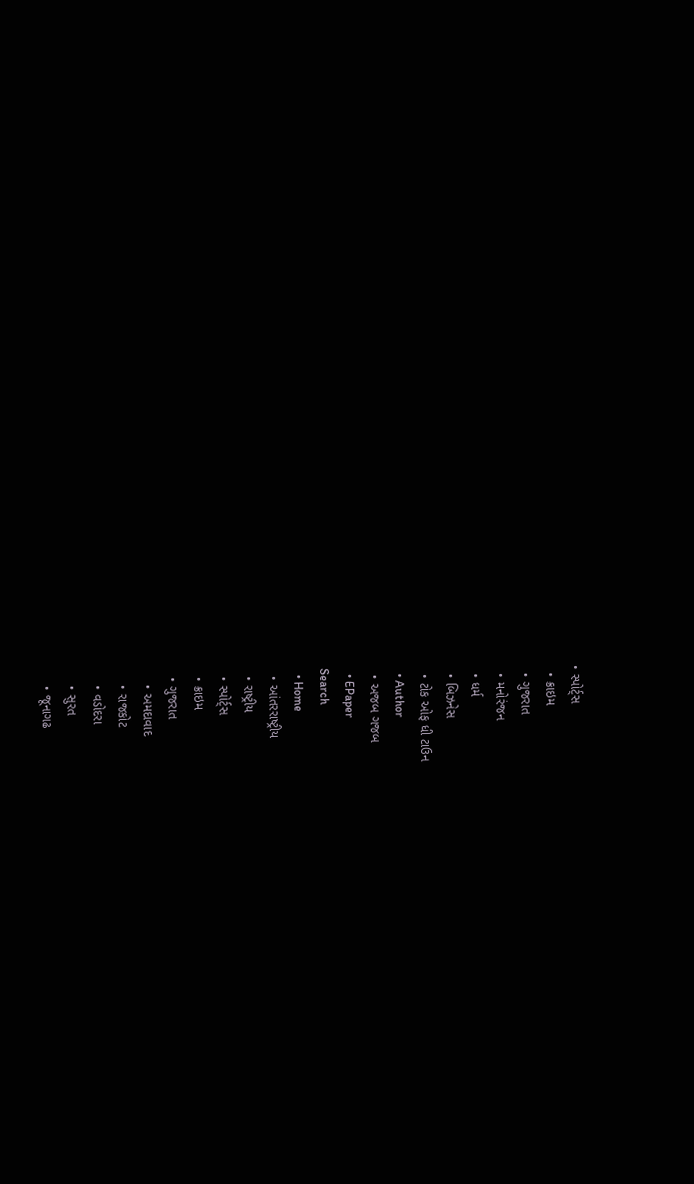• સ્પોર્ટ્સ
  • ક્રાઇમ
  • ગુજરાત
  • મનોરંજન
  • ધર્મ
  • બિઝનેસ
  • ટોક ઓફ ધી ટાઉન
  • Author
  • અજબ ગજબ
  • EPaper
Search
  • Home
  • આંતરરાષ્ટ્રીય
  • રાષ્ટ્રીય
  • સ્પોર્ટ્સ
  • ક્રાઇમ
  • ગુજરાત
    • અમદાવાદ
    • રાજકોટ
    • વડોદરા
    • સુરત
    • જૂનાગઢ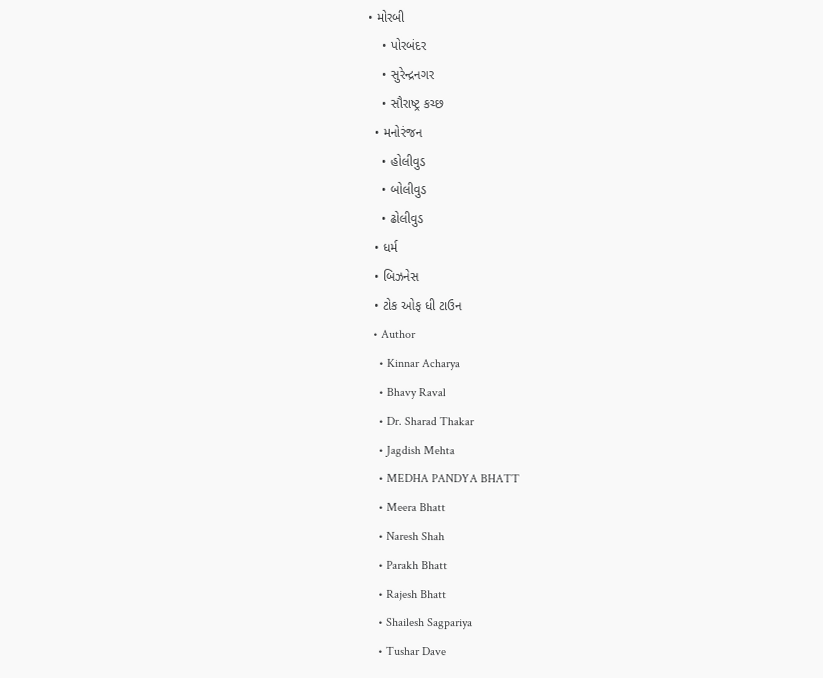• મોરબી
    • પોરબંદર
    • સુરેન્દ્રનગર
    • સૌરાષ્ટ્ર કચ્છ
  • મનોરંજન
    • હોલીવુડ
    • બોલીવુડ
    • ઢોલીવુડ
  • ધર્મ
  • બિઝનેસ
  • ટોક ઓફ ધી ટાઉન
  • Author
    • Kinnar Acharya
    • Bhavy Raval
    • Dr. Sharad Thakar
    • Jagdish Mehta
    • MEDHA PANDYA BHATT
    • Meera Bhatt
    • Naresh Shah
    • Parakh Bhatt
    • Rajesh Bhatt
    • Shailesh Sagpariya
    • Tushar Dave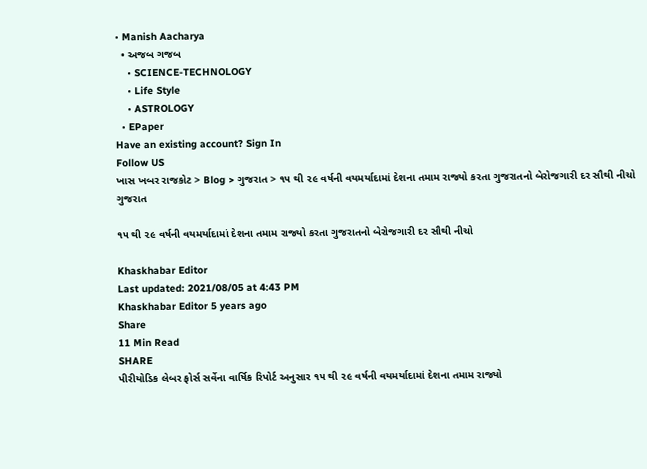• Manish Aacharya
  • અજબ ગજબ
    • SCIENCE-TECHNOLOGY
    • Life Style
    • ASTROLOGY
  • EPaper
Have an existing account? Sign In
Follow US
ખાસ ખબર રાજકોટ > Blog > ગુજરાત > ૧૫ થી ૨૯ વર્ષની વયમર્યાદામાં દેશના તમામ રાજ્યો કરતા ગુજરાતનો બેરોજગારી દર સૌથી નીચો
ગુજરાત

૧૫ થી ૨૯ વર્ષની વયમર્યાદામાં દેશના તમામ રાજ્યો કરતા ગુજરાતનો બેરોજગારી દર સૌથી નીચો

Khaskhabar Editor
Last updated: 2021/08/05 at 4:43 PM
Khaskhabar Editor 5 years ago
Share
11 Min Read
SHARE
પીરીયોડિક લેબર ફોર્સ સર્વેના વાર્ષિક રિપોર્ટ અનુસાર ૧૫ થી ૨૯ વર્ષની વયમર્યાદામાં દેશના તમામ રાજ્યો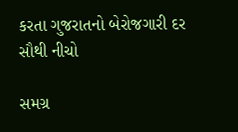કરતા ગુજરાતનો બેરોજગારી દર સૌથી નીચો

સમગ્ર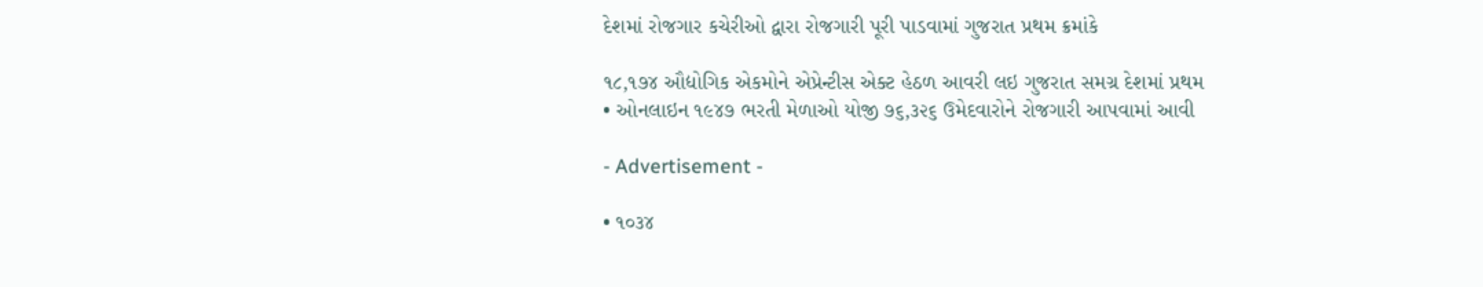દેશમાં રોજગાર કચેરીઓ દ્વારા રોજગારી પૂરી પાડવામાં ગુજરાત પ્રથમ ક્રમાંકે

૧૮,૧૭૪ ઔદ્યોગિક એકમોને એપ્રેન્ટીસ એક્ટ હેઠળ આવરી લઇ ગુજરાત સમગ્ર દેશમાં પ્રથમ
• ઓનલાઇન ૧૯૪૭ ભરતી મેળાઓ યોજી ૭૬,૩૨૬ ઉમેદવારોને રોજગારી આપવામાં આવી

- Advertisement -

• ૧૦૩૪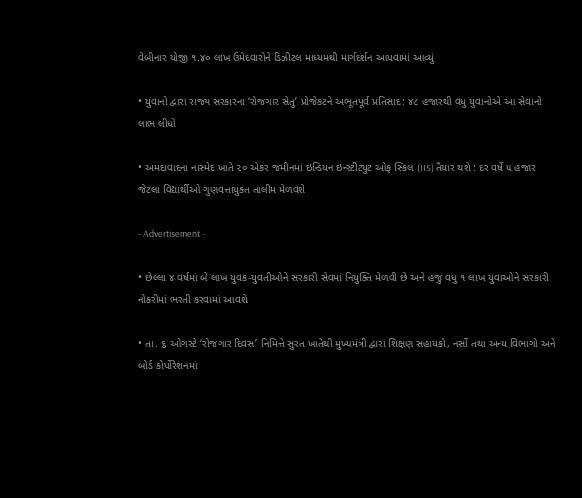વેબીનાર યોજી ૧.૪૦ લાખ ઉમેદવારોને ડિઝીટલ માધ્યમથી માર્ગદર્શન આપવામાં આવ્યું

• યુવાનો દ્વારા રાજ્ય સરકારના ‘રોજગાર સેતુ’ પ્રોજેકટને અભૂતપૂર્વ પ્રતિસાદ: ૪૮ હજારથી વધુ યુવાનોએ આ સેવાનો લાભ લીધો

• અમદાવાદના નાસ્મેદ ખાતે ૨૦ એકર જમીનમાં ઇન્ડિયન ઇન્સ્ટીટ્યુટ ઓફ સ્કિલ (IIS) તૈયાર થશે : દર વર્ષે ૫ હજાર જેટલા વિદ્યાર્થીઓ ગુણવત્તાયુક્ત તાલીમ મેળવશે

- Advertisement -

• છેલ્લા ૪ વર્ષમાં બે લાખ યુવક-યુવતીઓને સરકારી સેવમાં નિયુક્તિ મેળવી છે અને હજુ વધુ ૧ લાખ યુવાઓને સરકારી નોકરીમાં ભરતી કરવામાં આવશે

• તા. ૬ ઓગસ્ટે ‘રોજગાર દિવસ’ નિમિત્તે સુરત ખાતેથી મુખ્યમંત્રી દ્વારા શિક્ષણ સહાયકો, નર્સો તથા અન્ય વિભાગો અને બોર્ડ કોર્પોરેશનમાં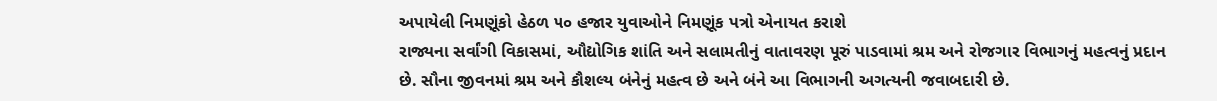અપાયેલી નિમણૂંકો હેઠળ ૫૦ હજાર યુવાઓને નિમણૂંક પત્રો એનાયત કરાશે
રાજ્યના સર્વાંગી વિકાસમાં, ઔદ્યોગિક શાંતિ અને સલામતીનું વાતાવરણ પૂરું પાડવામાં શ્રમ અને રોજગાર વિભાગનું મહત્વનું પ્રદાન છે. સૌના જીવનમાં શ્રમ અને કૌશલ્ય બંનેનું મહત્વ છે અને બંને આ વિભાગની અગત્યની જવાબદારી છે.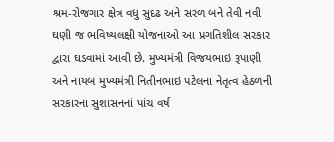શ્રમ-રોજગાર ક્ષેત્ર વધુ સુદઢ અને સરળ બને તેવી નવી ઘણી જ ભવિષ્યલક્ષી યોજનાઓ આ પ્રગતિશીલ સરકાર દ્વારા ઘડવામાં આવી છે. મુખ્યમંત્રી વિજયભાઇ રૂપાણી અને નાયબ મુખ્યમંત્રી નિતીનભાઇ પટેલના નેતૃત્વ હેઠળની સરકારના સુશાસનનાં પાંચ વર્ષ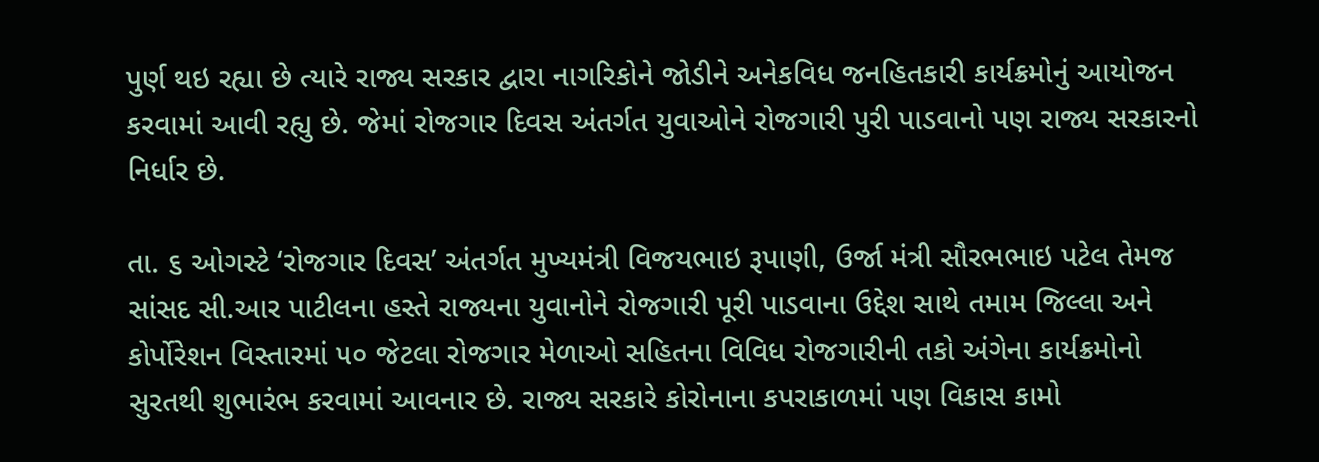પુર્ણ થઇ રહ્યા છે ત્યારે રાજ્ય સરકાર દ્વારા નાગરિકોને જોડીને અનેકવિધ જનહિતકારી કાર્યક્રમોનું આયોજન કરવામાં આવી રહ્યુ છે. જેમાં રોજગાર દિવસ અંતર્ગત યુવાઓને રોજગારી પુરી પાડવાનો પણ રાજ્ય સરકારનો
નિર્ધાર છે.

તા. ૬ ઓગસ્ટે ‘રોજગાર દિવસ’ અંતર્ગત મુખ્યમંત્રી વિજયભાઇ રૂપાણી, ઉર્જા મંત્રી સૌરભભાઇ પટેલ તેમજ સાંસદ સી.આર પાટીલના હસ્તે રાજ્યના યુવાનોને રોજગારી પૂરી પાડવાના ઉદ્દેશ સાથે તમામ જિલ્લા અને કોર્પોરેશન વિસ્તારમાં ૫૦ જેટલા રોજગાર મેળાઓ સહિતના વિવિધ રોજગારીની તકો અંગેના કાર્યક્રમોનો સુરતથી શુભારંભ કરવામાં આવનાર છે. રાજ્ય સરકારે કોરોનાના કપરાકાળમાં પણ વિકાસ કામો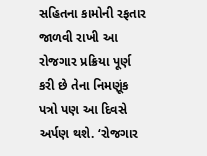સહિતના કામોની રફતાર જાળવી રાખી આ રોજગાર પ્રક્રિયા પૂર્ણ કરી છે તેના નિમણૂંક પત્રો પણ આ દિવસે અર્પણ થશે. ‘રોજગાર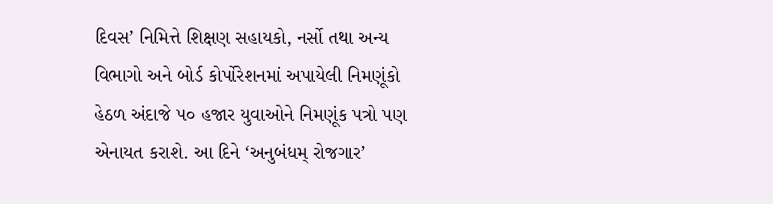દિવસ’ નિમિત્તે શિક્ષણ સહાયકો, નર્સો તથા અન્ય વિભાગો અને બોર્ડ કોર્પોરેશનમાં અપાયેલી નિમણૂંકો હેઠળ અંદાજે ૫૦ હજાર યુવાઓને નિમણૂંક પત્રો પણ એનાયત કરાશે. આ દિને ‘અનુબંધમ્ રોજગાર’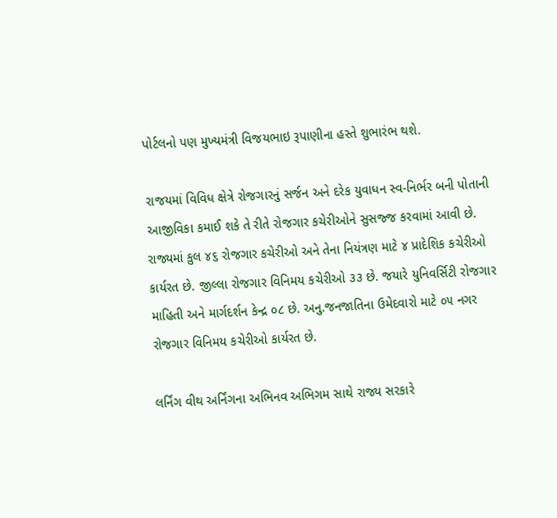પોર્ટલનો પણ મુખ્યમંત્રી વિજયભાઇ રૂપાણીના હસ્તે શુભારંભ થશે.

રાજયમાં વિવિધ ક્ષેત્રે રોજગારનું સર્જન અને દરેક યુવાધન સ્વ-નિર્ભર બની પોતાની આજીવિકા કમાઈ શકે તે રીતે રોજગાર કચેરીઓને સુસજ્જ કરવામાં આવી છે. રાજ્યમાં કુલ ૪૬ રોજગાર કચેરીઓ અને તેના નિયંત્રણ માટે ૪ પ્રાદેશિક કચેરીઓ કાર્યરત છે. જીલ્લા રોજગાર વિનિમય કચેરીઓ ૩૩ છે. જયારે યુનિવર્સિટી રોજગાર માહિતી અને માર્ગદર્શન કેન્દ્ર ૦૮ છે. અનુ.જનજાતિના ઉમેદવારો માટે ૦૫ નગર રોજગાર વિનિમય કચેરીઓ કાર્યરત છે.

લર્નિંગ વીથ અર્નિંગના અભિનવ અભિગમ સાથે રાજ્ય સરકારે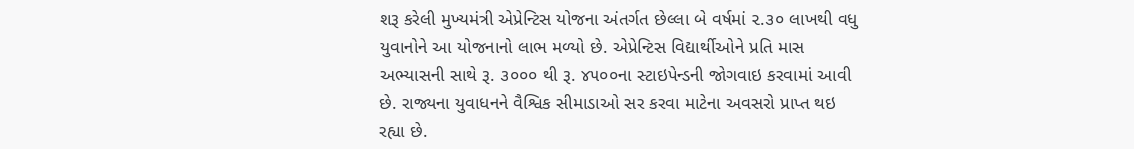શરૂ કરેલી મુખ્યમંત્રી એપ્રેન્ટિસ યોજના અંતર્ગત છેલ્લા બે વર્ષમાં ૨.૩૦ લાખથી વધુ યુવાનોને આ યોજનાનો લાભ મળ્યો છે. એપ્રેન્ટિસ વિદ્યાર્થીઓને પ્રતિ માસ અભ્યાસની સાથે રૂ. ૩૦૦૦ થી રૂ. ૪૫૦૦ના સ્ટાઇપેન્ડની જોગવાઇ કરવામાં આવી છે. રાજ્યના યુવાધનને વૈશ્વિક સીમાડાઓ સર કરવા માટેના અવસરો પ્રાપ્ત થઇ રહ્યા છે.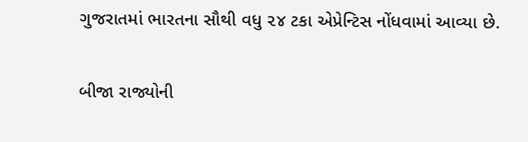ગુજરાતમાં ભારતના સૌથી વધુ ૨૪ ટકા એપ્રેન્ટિસ નોંધવામાં આવ્યા છે.

બીજા રાજ્યોની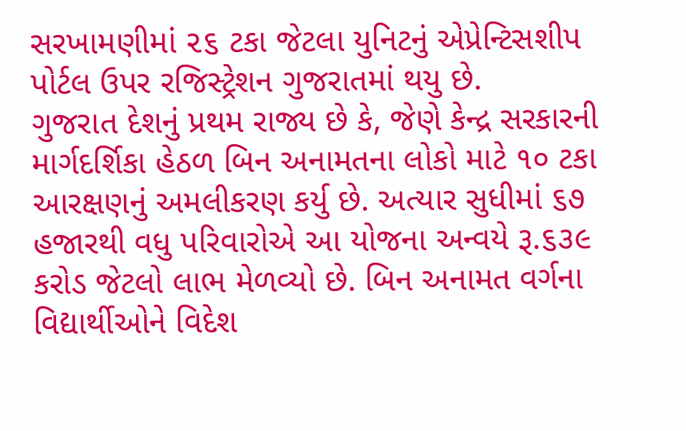સરખામણીમાં ૨૬ ટકા જેટલા યુનિટનું એપ્રેન્ટિસશીપ પોર્ટલ ઉપર રજિસ્ટ્રેશન ગુજરાતમાં થયુ છે.
ગુજરાત દેશનું પ્રથમ રાજ્ય છે કે, જેણે કેન્દ્ર સરકારની માર્ગદર્શિકા હેઠળ બિન અનામતના લોકો માટે ૧૦ ટકા આરક્ષણનું અમલીકરણ કર્યુ છે. અત્યાર સુધીમાં ૬૭ હજારથી વધુ પરિવારોએ આ યોજના અન્વયે રૂ.૬૩૯ કરોડ જેટલો લાભ મેળવ્યો છે. બિન અનામત વર્ગના વિદ્યાર્થીઓને વિદેશ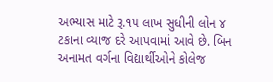અભ્યાસ માટે રૂ.૧૫ લાખ સુધીની લોન ૪ ટકાના વ્યાજ દરે આપવામાં આવે છે. બિન અનામત વર્ગના વિદ્યાર્થીઓને કોલેજ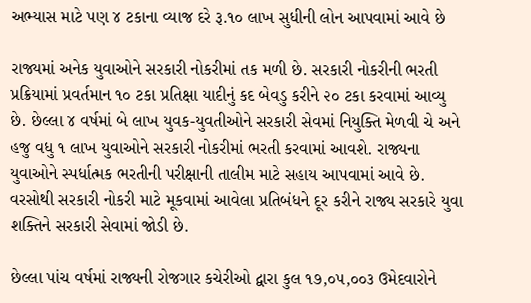અભ્યાસ માટે પણ ૪ ટકાના વ્યાજ દરે રૂ.૧૦ લાખ સુધીની લોન આપવામાં આવે છે

રાજ્યમાં અનેક યુવાઓને સરકારી નોકરીમાં તક મળી છે. સરકારી નોકરીની ભરતી પ્રક્રિયામાં પ્રવર્તમાન ૧૦ ટકા પ્રતિક્ષા યાદીનું કદ બેવડુ કરીને ૨૦ ટકા કરવામાં આવ્યુ છે. છેલ્લા ૪ વર્ષમાં બે લાખ યુવક-યુવતીઓને સરકારી સેવમાં નિયુક્તિ મેળવી ચે અને હજુ વધુ ૧ લાખ યુવાઓને સરકારી નોકરીમાં ભરતી કરવામાં આવશે. રાજ્યના યુવાઓને સ્પર્ધાત્મક ભરતીની પરીક્ષાની તાલીમ માટે સહાય આપવામાં આવે છે. વરસોથી સરકારી નોકરી માટે મૂકવામાં આવેલા પ્રતિબંધને દૂર કરીને રાજ્ય સરકારે યુવા શક્તિને સરકારી સેવામાં જોડી છે.

છેલ્લા પાંચ વર્ષમાં રાજ્યની રોજગાર કચેરીઓ દ્વારા કુલ ૧૭,૦૫,૦૦૩ ઉમેદવારોને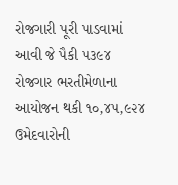રોજગારી પૂરી પાડવામાં આવી જે પૈકી ૫૩૯૪ રોજગાર ભરતીમેળાના આયોજન થકી ૧૦,૪૫,૯૨૪ ઉમેદવારોની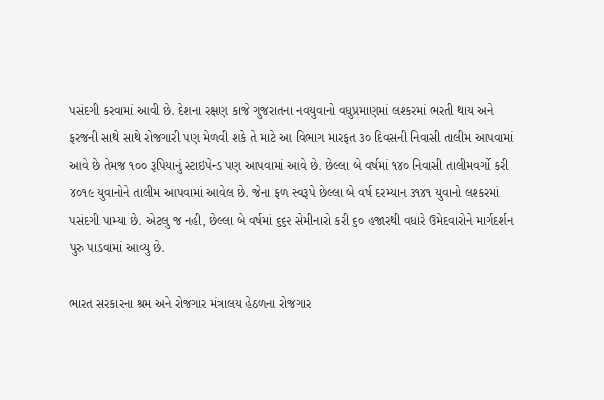પસંદગી કરવામાં આવી છે. દેશના રક્ષણ કાજે ગુજરાતના નવયુવાનો વધુપ્રમાણમાં લશ્કરમાં ભરતી થાય અને ફરજની સાથે સાથે રોજગારી પણ મેળવી શકે તે માટે આ વિભાગ મારફત ૩૦ દિવસની નિવાસી તાલીમ આપવામાં આવે છે તેમજ ૧૦૦ રૂપિયાનું સ્ટાઇપેન્ડ પણ આપવામાં આવે છે. છેલ્લા બે વર્ષમાં ૧૪૦ નિવાસી તાલીમવર્ગો કરી ૪૦૧૯ યુવાનોને તાલીમ આપવામાં આવેલ છે. જેના ફળ સ્વરૂપે છેલ્લા બે વર્ષ દરમ્યાન ૩૧૪૧ યુવાનો લશ્કરમાં પસંદગી પામ્યા છે. એટલુ જ નહી, છેલ્લા બે વર્ષમાં ૬૬૨ સેમીનારો કરી ૬૦ હજારથી વધારે ઉમેદવારોને માર્ગદર્શન પુરુ પાડવામાં આવ્યુ છે.

ભારત સરકારના શ્રમ અને રોજગાર મંત્રાલય હેઠળના રોજગાર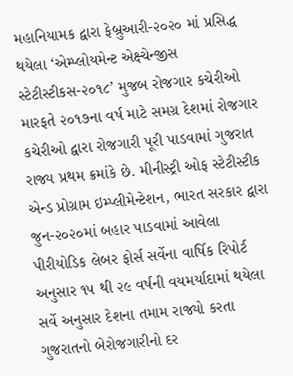મહાનિયામક દ્વારા ફેબ્રુઆરી-૨૦૨૦ માં પ્રસિદ્ધ થયેલા ‘એમ્પ્લોયમેન્ટ એક્ષ્ચેન્જીસ સ્ટેટીસ્ટીકસ-૨૦૧૮’ મુજબ રોજગાર કચેરીઓ મારફતે ૨૦૧૭ના વર્ષ માટે સમગ્ર દેશમાં રોજગાર કચેરીઓ દ્વારા રોજગારી પૂરી પાડવામાં ગુજરાત રાજ્ય પ્રથમ ક્રમાંકે છે. મીનીસ્ટ્રી ઓફ સ્ટેટીસ્ટીક એન્ડ પ્રોગ્રામ ઇમ્પ્લીમેન્ટેશન, ભારત સરકાર દ્વારા જુન-૨૦૨૦માં બહાર પાડવામાં આવેલા પીરીયોડિક લેબર ફોર્સ સર્વેના વાર્ષિક રિપોર્ટ અનુસાર ૧૫ થી ૨૯ વર્ષની વયમર્યાદામાં થયેલા સર્વે અનુસાર દેશના તમામ રાજ્યો કરતા ગુજરાતનો બેરોજગારીનો દર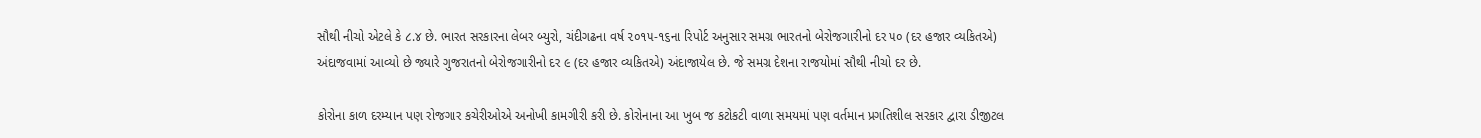સૌથી નીચો એટલે કે ૮.૪ છે. ભારત સરકારના લેબર બ્યુરો, ચંદીગઢના વર્ષ ૨૦૧૫-૧૬ના રિપોર્ટ અનુસાર સમગ્ર ભારતનો બેરોજગારીનો દર ૫૦ (દર હજાર વ્યકિતએ) અંદાજવામાં આવ્યો છે જ્યારે ગુજરાતનો બેરોજગારીનો દર ૯ (દર હજાર વ્યકિતએ) અંદાજાયેલ છે. જે સમગ્ર દેશના રાજયોમાં સૌથી નીચો દર છે.

કોરોના કાળ દરમ્યાન પણ રોજગાર કચેરીઓએ અનોખી કામગીરી કરી છે. કોરોનાના આ ખુબ જ કટોકટી વાળા સમયમાં પણ વર્તમાન પ્રગતિશીલ સરકાર દ્વારા ડીજીટલ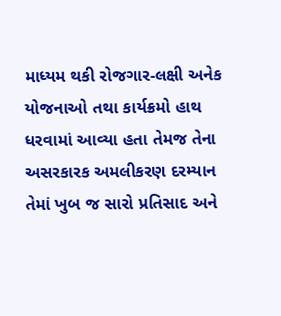માધ્યમ થકી રોજગાર-લક્ષી અનેક યોજનાઓ તથા કાર્યક્રમો હાથ ધરવામાં આવ્યા હતા તેમજ તેના અસરકારક અમલીકરણ દરમ્યાન તેમાં ખુબ જ સારો પ્રતિસાદ અને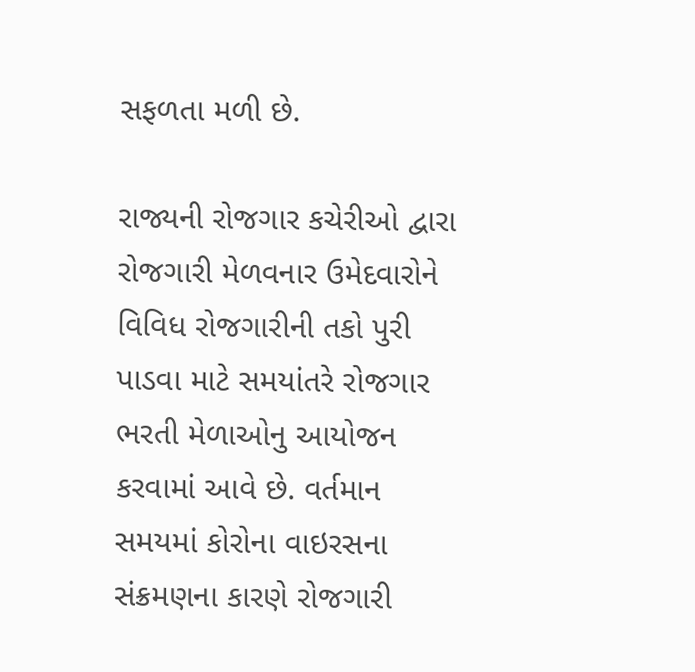સફળતા મળી છે.

રાજ્યની રોજગાર કચેરીઓ દ્વારા રોજગારી મેળવનાર ઉમેદવારોને વિવિધ રોજગારીની તકો પુરી પાડવા માટે સમયાંતરે રોજગાર ભરતી મેળાઓનુ આયોજન કરવામાં આવે છે. વર્તમાન સમયમાં કોરોના વાઇરસના સંક્રમણના કારણે રોજગારી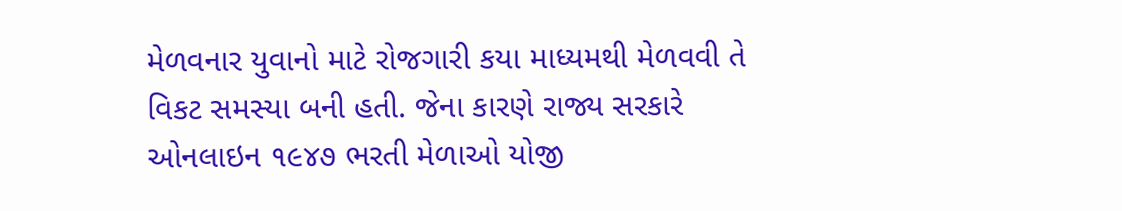મેળવનાર યુવાનો માટે રોજગારી કયા માધ્યમથી મેળવવી તે વિકટ સમસ્યા બની હતી. જેના કારણે રાજ્ય સરકારે ઓનલાઇન ૧૯૪૭ ભરતી મેળાઓ યોજી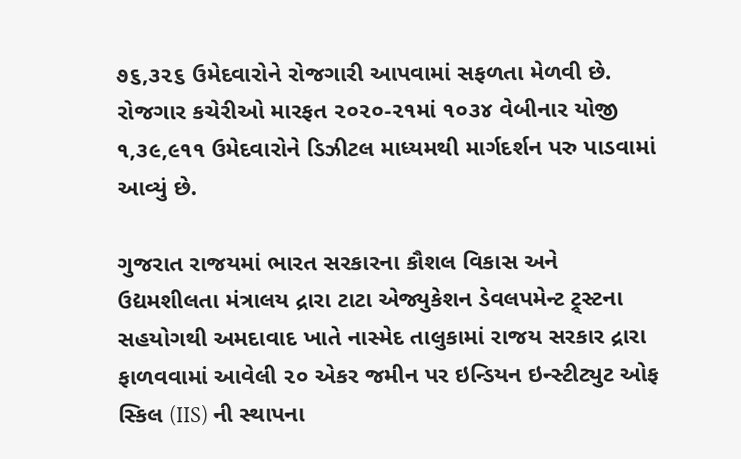૭૬,૩૨૬ ઉમેદવારોને રોજગારી આપવામાં સફળતા મેળવી છે. રોજગાર કચેરીઓ મારફત ૨૦૨૦-૨૧માં ૧૦૩૪ વેબીનાર યોજી ૧,૩૯,૯૧૧ ઉમેદવારોને ડિઝીટલ માધ્યમથી માર્ગદર્શન પરુ પાડવામાં આવ્યું છે.

ગુજરાત રાજયમાં ભારત સરકારના કૌશલ વિકાસ અને ઉદ્યમશીલતા મંત્રાલય દ્રારા ટાટા એજ્યુકેશન ડેવલપમેન્ટ ટ્ર્સ્ટના સહયોગથી અમદાવાદ ખાતે નાસ્મેદ તાલુકામાં રાજય સરકાર દ્રારા ફાળવવામાં આવેલી ૨૦ એકર જમીન પર ઇન્ડિયન ઇન્સ્ટીટ્યુટ ઓફ સ્કિલ (IIS) ની સ્થાપના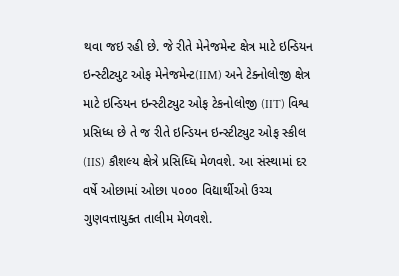થવા જઇ રહી છે. જે રીતે મેનેજમેન્ટ ક્ષેત્ર માટે ઇન્ડિયન ઇન્સ્ટીટ્યુટ ઓફ મેનેજમેન્ટ(IIM) અને ટેક્નોલોજી ક્ષેત્ર માટે ઇન્ડિયન ઇન્સ્ટીટ્યુટ ઓફ ટેકનોલોજી (IIT) વિશ્વ પ્રસિધ્ધ છે તે જ રીતે ઇન્ડિયન ઇન્સ્ટીટ્યુટ ઓફ સ્કીલ (IIS) કૌશલ્ય ક્ષેત્રે પ્રસિધ્ધિ મેળવશે. આ સંસ્થામાં દર વર્ષે ઓછામાં ઓછા ૫૦૦૦ વિદ્યાર્થીઓ ઉચ્ચ ગુણવત્તાયુક્ત તાલીમ મેળવશે.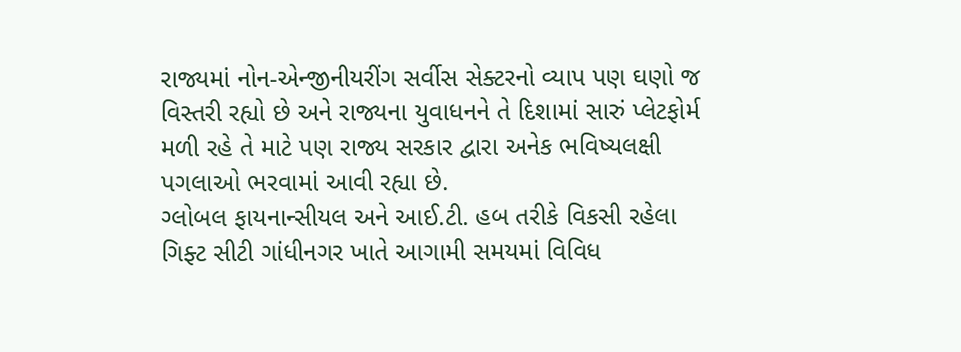રાજ્યમાં નોન-એન્જીનીયરીંગ સર્વીસ સેક્ટરનો વ્યાપ પણ ઘણો જ વિસ્તરી રહ્યો છે અને રાજ્યના યુવાધનને તે દિશામાં સારું પ્લેટફોર્મ મળી રહે તે માટે પણ રાજ્ય સરકાર દ્વારા અનેક ભવિષ્યલક્ષી પગલાઓ ભરવામાં આવી રહ્યા છે.
ગ્લોબલ ફાયના‍ન્સીયલ અને આઈ.ટી. હબ તરીકે વિકસી રહેલા ગિફ્ટ સીટી ગાંધીનગર ખાતે આગામી સમયમાં વિવિધ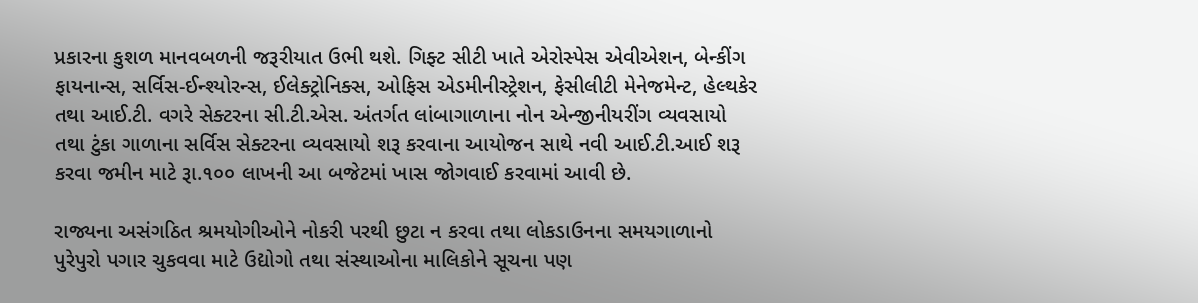પ્રકારના કુશળ માનવબળની જરૂરીયાત ઉભી થશે. ગિફ્ટ સીટી ખાતે એરોસ્પેસ એવીએશન, બે‍ન્કીંગ ફાયના‍ન્સ, સર્વિસ-ઈ‍ન્શ્યોર‍ન્સ, ઈલેક્ટ્રોનિક્સ, ઓફિસ એડમીનીસ્ટ્રેશન, ફેસીલીટી મેનેજમે‍‍ન્ટ, હેલ્થકેર તથા આઈ.ટી. વગરે સેક્ટરના સી.ટી.એસ. અંતર્ગત લાંબાગાળાના નોન એ‍ન્જીનીયરીંગ વ્યવસાયો તથા ટુંકા ગાળાના સર્વિસ સેક્ટરના વ્યવસાયો શરૂ કરવાના આયોજન સાથે નવી આઈ.ટી.આઈ શરૂ કરવા જમીન માટે રૂા.૧૦૦ લાખની આ બજેટમાં ખાસ જોગવાઈ કરવામાં આવી છે.

રાજ્યના અસંગઠિત શ્રમયોગીઓને નોકરી પરથી છુટા ન કરવા તથા લોકડાઉનના સમયગાળાનો પુરેપુરો પગાર ચુકવવા માટે ઉદ્યોગો તથા સંસ્થાઓના માલિકોને સૂચના પણ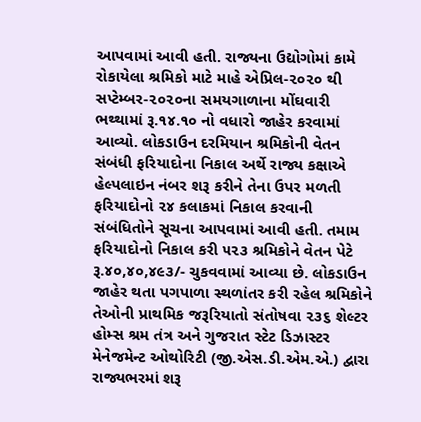આપવામાં આવી હતી. રાજ્યના ઉદ્યોગોમાં કામે રોકાયેલા શ્રમિકો માટે માહે એપ્રિલ-૨૦૨૦ થી સપ્ટેમ્બર-૨૦૨૦ના સમયગાળાના મોંઘવારી ભથ્થામાં રૂ.૧૪.૧૦ નો વધારો જાહેર કરવામાં આવ્યો. લોકડાઉન દરમિયાન શ્રમિકોની વેતન સંબંધી ફરિયાદોના નિકાલ અર્થે રાજ્ય કક્ષાએ હેલ્પલાઇન નંબર શરૂ કરીને તેના ઉપર મળતી ફરિયાદોનો ૨૪ કલાકમાં નિકાલ કરવાની સંબંધિતોને સૂચના આપવામાં આવી હતી. તમામ ફરિયાદોનો નિકાલ કરી ૫૨૩ શ્રમિકોને વેતન પેટે રૂ.૪૦,૪૦,૪૯૩/- ચુકવવામાં આવ્યા છે. લોકડાઉન જાહેર થતા પગપાળા સ્થળાંતર કરી રહેલ શ્રમિકોને તેઓની પ્રાથમિક જરૂરિયાતો સંતોષવા ૨૩૬ શેલ્ટર હોમ્સ શ્રમ તંત્ર અને ગુજરાત સ્ટેટ ડિઝાસ્ટર મેનેજમેન્‍ટ ઓથોરિટી (જી.એસ.ડી.એમ.એ.) દ્વારા રાજ્યભરમાં શરૂ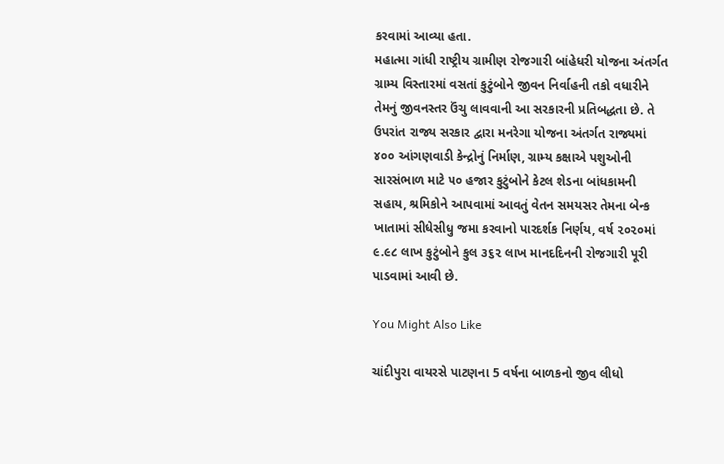કરવામાં આવ્યા હતા.
મહાત્મા ગાંધી રાષ્ટ્રીય ગ્રામીણ રોજગારી બાંહેધરી યોજના અંતર્ગત ગ્રામ્ય વિસ્તારમાં વસતાં કુટુંબોને જીવન નિર્વાહની તકો વધારીને તેમનું જીવનસ્તર ઉંચુ લાવવાની આ સરકારની પ્રતિબદ્ધતા છે. તે ઉપરાંત રાજ્ય સરકાર દ્વારા મનરેગા યોજના અંતર્ગત રાજ્યમાં ૪૦૦ આંગણવાડી કેન્દ્રોનું નિર્માણ, ગ્રામ્ય કક્ષાએ પશુઓની સારસંભાળ માટે ૫૦ હજાર કુટુંબોને કેટલ શેડના બાંધકામની સહાય, શ્રમિકોને આપવામાં આવતું વેતન સમયસર તેમના બેન્ક ખાતામાં સીધેસીધુ જમા કરવાનો પારદર્શક નિર્ણય, વર્ષ ૨૦૨૦માં ૯.૯૮ લાખ કુટુંબોને કુલ ૩૬૨ લાખ માનદદિનની રોજગારી પૂરી પાડવામાં આવી છે.

You Might Also Like

ચાંદીપુરા વાયરસે પાટણના 5 વર્ષના બાળકનો જીવ લીધો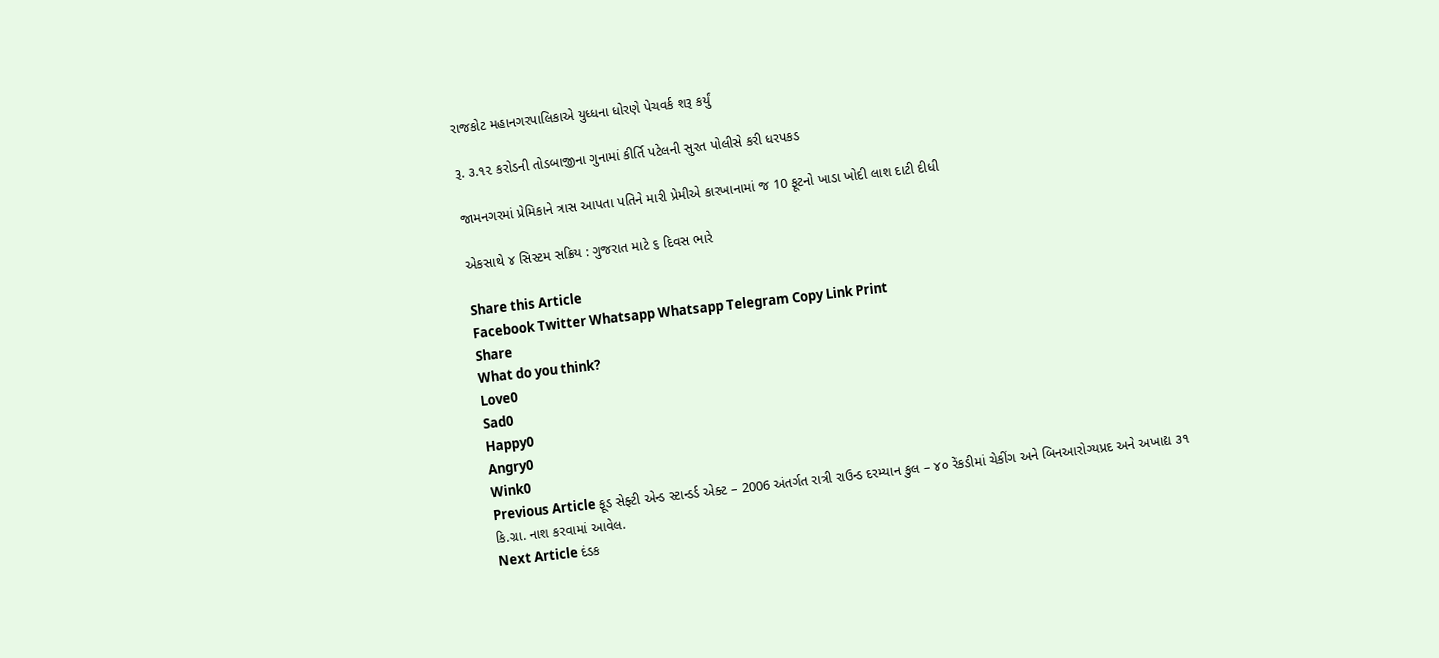રાજકોટ મહાનગરપાલિકાએ યુધ્ધના ધોરણે પેચવર્ક શરૂ કર્યું

રૂ. ૩.૧૨ કરોડની તોડબાજીના ગુનામાં કીર્તિ પટેલની સુરત પોલીસે કરી ધરપકડ

જામનગરમાં પ્રેમિકાને ત્રાસ આપતા પતિને મારી પ્રેમીએ કારખાનામાં જ 10 ફૂટનો ખાડા ખોદી લાશ દાટી દીધી

એકસાથે ૪ સિસ્ટમ સક્રિય : ગુજરાત માટે ૬ દિવસ ભારે

Share this Article
Facebook Twitter Whatsapp Whatsapp Telegram Copy Link Print
Share
What do you think?
Love0
Sad0
Happy0
Angry0
Wink0
Previous Article ફૂડ સેફ્ટી એન્‍ડ સ્‍ટાન્‍ડર્ડ એક્ટ – 2006 અંતર્ગત રાત્રી રાઉન્ડ દરમ્યાન કુલ – ૪૦ રેંકડીમાં ચેકીંગ અને બિનઆરોગ્યપ્રદ અને અખાદ્ય ૩૧ કિ.ગ્રા. નાશ કરવામાં આવેલ.
Next Article દંડક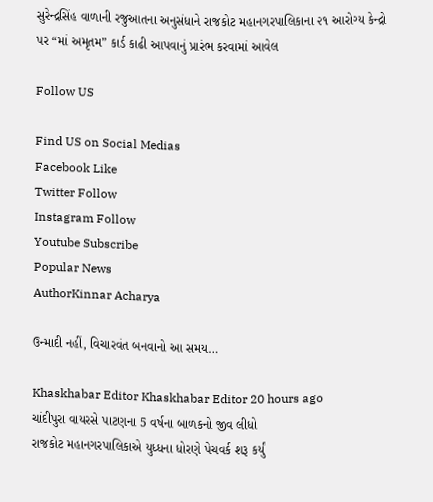સુરેન્દ્રસિંહ વાળાની રજુઆતના અનુસંધાને રાજકોટ મહાનગરપાલિકાના ૨૧ આરોગ્ય કેન્દ્રો પર “માં અમૃતમ” કાર્ડ કાઢી આપવાનું પ્રારંભ કરવામાં આવેલ

Follow US

Find US on Social Medias
Facebook Like
Twitter Follow
Instagram Follow
Youtube Subscribe
Popular News
AuthorKinnar Acharya

ઉન્માદી નહીં, વિચારવંત બનવાનો આ સમય…

Khaskhabar Editor Khaskhabar Editor 20 hours ago
ચાંદીપુરા વાયરસે પાટણના 5 વર્ષના બાળકનો જીવ લીધો
રાજકોટ મહાનગરપાલિકાએ યુધ્ધના ધોરણે પેચવર્ક શરૂ કર્યું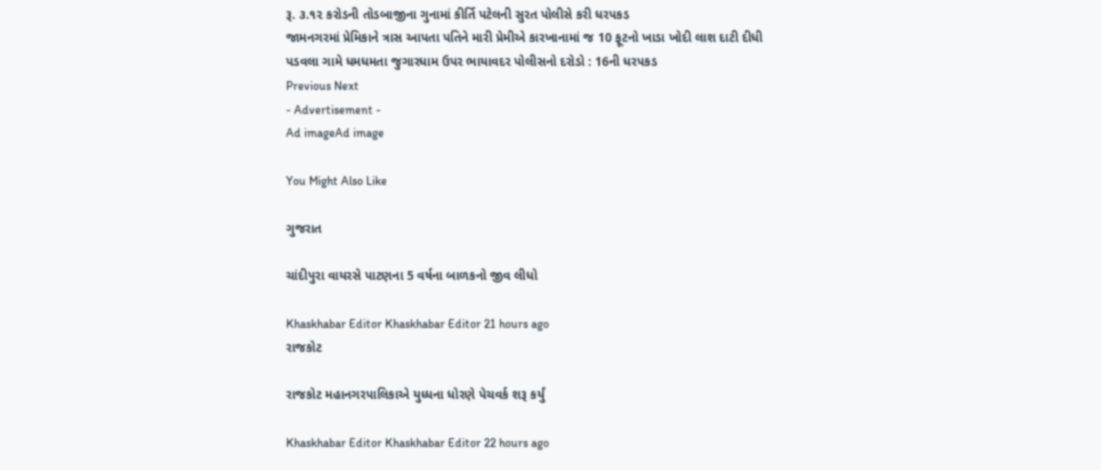રૂ. ૩.૧૨ કરોડની તોડબાજીના ગુનામાં કીર્તિ પટેલની સુરત પોલીસે કરી ધરપકડ
જામનગરમાં પ્રેમિકાને ત્રાસ આપતા પતિને મારી પ્રેમીએ કારખાનામાં જ 10 ફૂટનો ખાડા ખોદી લાશ દાટી દીધી
પડવલા ગામે ધમધમતા જુગારધામ ઉપર ભાયાવદર પોલીસનો દરોડો : 16ની ધરપકડ
Previous Next
- Advertisement -
Ad imageAd image

You Might Also Like

ગુજરાત

ચાંદીપુરા વાયરસે પાટણના 5 વર્ષના બાળકનો જીવ લીધો

Khaskhabar Editor Khaskhabar Editor 21 hours ago
રાજકોટ

રાજકોટ મહાનગરપાલિકાએ યુધ્ધના ધોરણે પેચવર્ક શરૂ કર્યું

Khaskhabar Editor Khaskhabar Editor 22 hours ago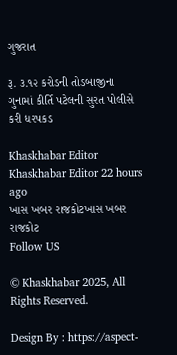ગુજરાત

રૂ. ૩.૧૨ કરોડની તોડબાજીના ગુનામાં કીર્તિ પટેલની સુરત પોલીસે કરી ધરપકડ

Khaskhabar Editor Khaskhabar Editor 22 hours ago
ખાસ ખબર રાજકોટખાસ ખબર રાજકોટ
Follow US

© Khaskhabar 2025, All Rights Reserved.

Design By : https://aspect-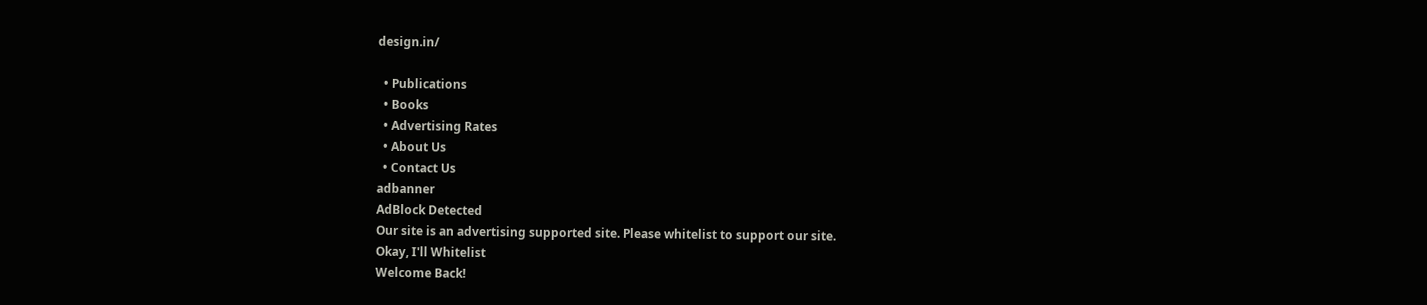design.in/

  • Publications
  • Books
  • Advertising Rates
  • About Us
  • Contact Us
adbanner
AdBlock Detected
Our site is an advertising supported site. Please whitelist to support our site.
Okay, I'll Whitelist
Welcome Back!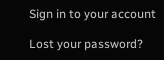Sign in to your account

Lost your password?